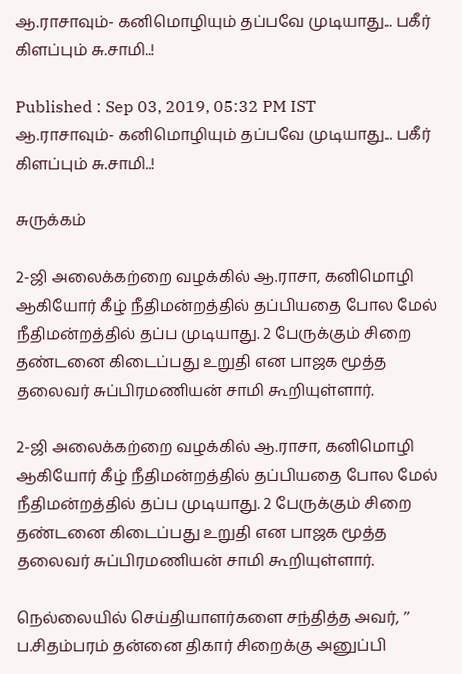ஆ.ராசாவும்- கனிமொழியும் தப்பவே முடியாது... பகீர் கிளப்பும் சு.சாமி..!

Published : Sep 03, 2019, 05:32 PM IST
ஆ.ராசாவும்- கனிமொழியும் தப்பவே முடியாது... பகீர் கிளப்பும் சு.சாமி..!

சுருக்கம்

2-ஜி அலைக்கற்றை வழக்கில் ஆ.ராசா, கனிமொழி ஆகியோர் கீழ் நீதிமன்றத்தில் தப்பியதை போல மேல் நீதிமன்றத்தில் தப்ப முடியாது. 2 பேருக்கும் சிறை தண்டனை கிடைப்பது உறுதி என பாஜக மூத்த தலைவர் சுப்பிரமணியன் சாமி கூறியுள்ளார்.

2-ஜி அலைக்கற்றை வழக்கில் ஆ.ராசா, கனிமொழி ஆகியோர் கீழ் நீதிமன்றத்தில் தப்பியதை போல மேல் நீதிமன்றத்தில் தப்ப முடியாது. 2 பேருக்கும் சிறை தண்டனை கிடைப்பது உறுதி என பாஜக மூத்த தலைவர் சுப்பிரமணியன் சாமி கூறியுள்ளார்.

நெல்லையில் செய்தியாளர்களை சந்தித்த அவர், ’’ ப.சிதம்பரம் தன்னை திகார் சிறைக்கு அனுப்பி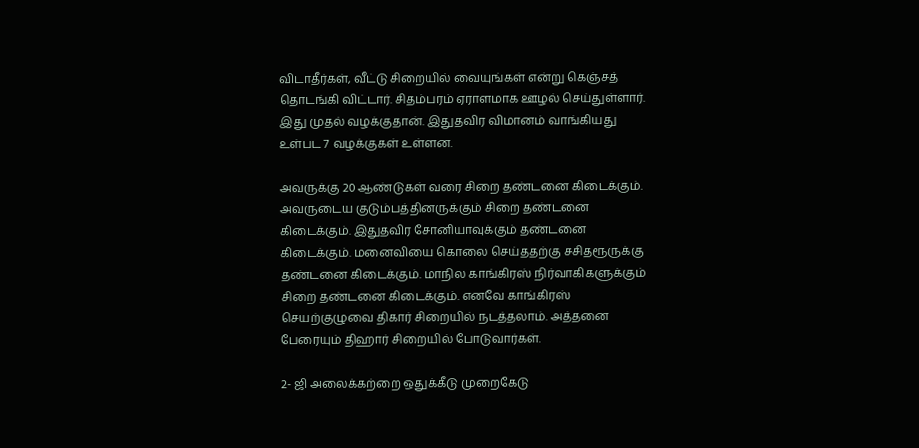விடாதீர்கள், வீட்டு சிறையில் வையுங்கள் என்று கெஞ்சத் தொடங்கி விட்டார். சிதம்பரம் ஏராளமாக ஊழல் செய்துள்ளார். இது முதல் வழக்குதான். இதுதவிர விமானம் வாங்கியது உள்பட 7 வழக்குகள் உள்ளன.

அவருக்கு 20 ஆண்டுகள் வரை சிறை தண்டனை கிடைக்கும். அவருடைய குடும்பத்தினருக்கும் சிறை தண்டனை கிடைக்கும். இதுதவிர சோனியாவுக்கும் தண்டனை கிடைக்கும். மனைவியை கொலை செய்ததற்கு சசிதரூருக்கு தண்டனை கிடைக்கும். மாநில காங்கிரஸ் நிர்வாகிகளுக்கும் சிறை தண்டனை கிடைக்கும். எனவே காங்கிரஸ் செயற்குழுவை திகார் சிறையில் நடத்தலாம். அத்தனை பேரையும் திஹார் சிறையில் போடுவார்கள்.

2- ஜி அலைக்கற்றை ஒதுக்கீடு முறைகேடு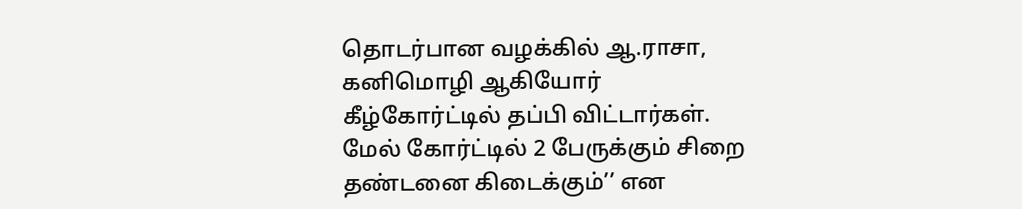தொடர்பான வழக்கில் ஆ.ராசா, கனிமொழி ஆகியோர் கீழ்கோர்ட்டில் தப்பி விட்டார்கள். மேல் கோர்ட்டில் 2 பேருக்கும் சிறை தண்டனை கிடைக்கும்’’ என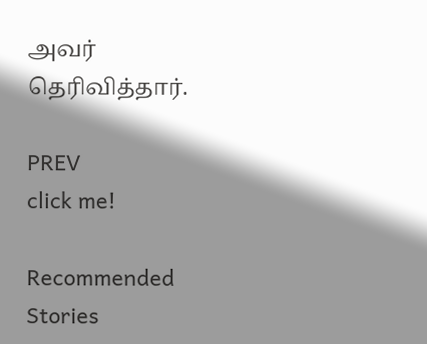அவர் தெரிவித்தார்.

PREV
click me!

Recommended Stories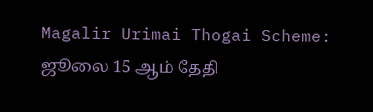Magalir Urimai Thogai Scheme: ஜூலை 15 ஆம் தேதி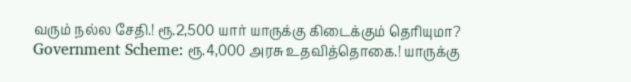வரும் நல்ல சேதி.! ரூ.2,500 யார் யாருக்கு கிடைக்கும் தெரியுமா?
Government Scheme: ரூ.4,000 அரசு உதவித்தொகை.! யாருக்கு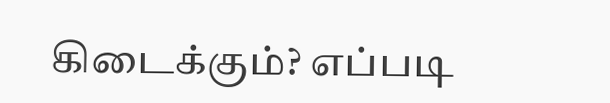கிடைக்கும்? எப்படி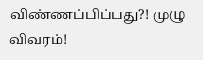விண்ணப்பிப்பது?! முழு விவரம்!